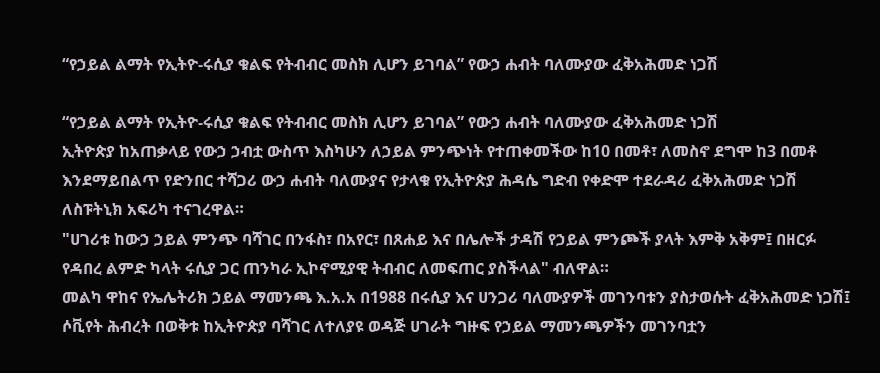“የኃይል ልማት የኢትዮ-ሩሲያ ቁልፍ የትብብር መስክ ሊሆን ይገባል” የውኃ ሐብት ባለሙያው ፈቅአሕመድ ነጋሽ

“የኃይል ልማት የኢትዮ-ሩሲያ ቁልፍ የትብብር መስክ ሊሆን ይገባል” የውኃ ሐብት ባለሙያው ፈቅአሕመድ ነጋሽ
ኢትዮጵያ ከአጠቃላይ የውኃ ኃብቷ ውስጥ እስካሁን ለኃይል ምንጭነት የተጠቀመችው ከ10 በመቶ፣ ለመስኖ ደግሞ ከ3 በመቶ እንደማይበልጥ የድንበር ተሻጋሪ ውኃ ሐብት ባለሙያና የታላቁ የኢትዮጵያ ሕዳሴ ግድብ የቀድሞ ተደራዳሪ ፈቅአሕመድ ነጋሽ ለስፑትኒክ አፍሪካ ተናገረዋል።
"ሀገሪቱ ከውኃ ኃይል ምንጭ ባሻገር በንፋስ፣ በአየር፣ በጸሐይ እና በሌሎች ታዳሽ የኃይል ምንጮች ያላት እምቅ አቅም፤ በዘርፉ የዳበረ ልምድ ካላት ሩሲያ ጋር ጠንካራ ኢኮኖሚያዊ ትብብር ለመፍጠር ያስችላል" ብለዋል።
መልካ ዋከና የኤሌትሪክ ኃይል ማመንጫ እ.አ.አ በ1988 በሩሲያ እና ሀንጋሪ ባለሙያዎች መገንባቱን ያስታወሱት ፈቅአሕመድ ነጋሽ፤ ሶቪየት ሕብረት በወቅቱ ከኢትዮጵያ ባሻገር ለተለያዩ ወዳጅ ሀገራት ግዙፍ የኃይል ማመንጫዎችን መገንባቷን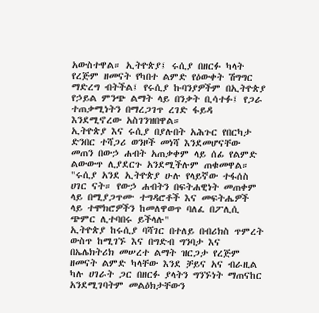አውስተዋል። ኢትዮጵያ፤ ሩሲያ በዘርፉ ካላት የረጅም ዘመናት የካበተ ልምድ የዕውቀት ሽግግር ማድረግ ብትችል፤ የሩሲያ ኩባንያዎችም በኢትዮጵያ የኃይል ምንጭ ልማት ላይ በንቃት ቢሳተፉ፤ የጋራ ተጠቃሚነትን በማረጋገጥ ረገድ ፋይዳ እንደሚኖረው አስገንዝበዋል።
ኢትዮጵያ እና ሩሲያ በያሉበት አሕጉር የበርካታ ድንበር ተሻጋሪ ወንዞች መነሻ እንደመሆናቸው መጠን በውኃ ሐብት አጠቃቀም ላይ ሰፊ የልምድ ልውውጥ ሊያደርጉ አንደሚችሉም ጠቁመዋል።
"ሩሲያ አንደ ኢትዮጵያ ሁሉ የላይኛው ተፋሰስ ሀገር ናት። የውኃ ሐብትን በፍትሐዊነት መጠቀም ላይ በሚያጋጥሙ ተግዳሮቶች እና መፍትሔዎች ላይ ተሞክሮዎችን ከመለዋወጥ ባለፈ በፖሊሲ ጭምር ሊተባበሩ ይችላሉ"
ኢትዮጵያ ከሩሲያ ባሻገር በተለይ በብሪክስ ጥምረት ውስጥ ከሚገኙ እና በግድብ ግንባታ እና በኤሌክትሪክ መሠረተ ልማት ዝርጋታ የረጅም ዘመናት ልምድ ካላቸው እንደ ቻይና አና ብራዚል ካሉ ሀገራት ጋር በዘርፉ ያላትን ግንኙነት ማጠናከር አንደሚገባትም መልዕክታቸውን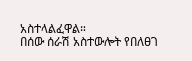አስተላልፈዋል።
በሰው ሰራሽ አስተውሎት የበለፀገ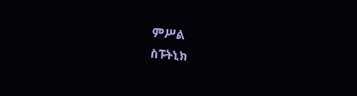ምሥል
ስፑትኒክ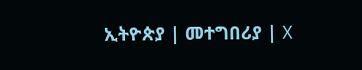ኢትዮጵያ | መተግበሪያ | X